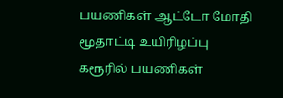பயணிகள் ஆட்டோ மோதி மூதாட்டி உயிரிழப்பு
கரூரில் பயணிகள்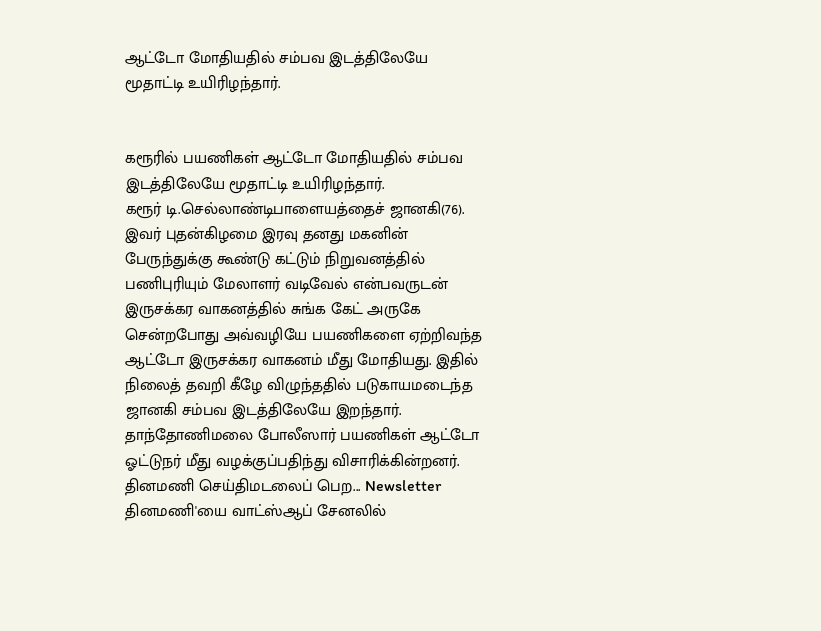ஆட்டோ மோதியதில் சம்பவ இடத்திலேயே மூதாட்டி உயிரிழந்தார்.


கரூரில் பயணிகள் ஆட்டோ மோதியதில் சம்பவ இடத்திலேயே மூதாட்டி உயிரிழந்தார்.
கரூர் டி.செல்லாண்டிபாளையத்தைச் ஜானகி(76). இவர் புதன்கிழமை இரவு தனது மகனின் பேருந்துக்கு கூண்டு கட்டும் நிறுவனத்தில் பணிபுரியும் மேலாளர் வடிவேல் என்பவருடன் இருசக்கர வாகனத்தில் சுங்க கேட் அருகே சென்றபோது அவ்வழியே பயணிகளை ஏற்றிவந்த ஆட்டோ இருசக்கர வாகனம் மீது மோதியது. இதில் நிலைத் தவறி கீழே விழுந்ததில் படுகாயமடைந்த ஜானகி சம்பவ இடத்திலேயே இறந்தார். தாந்தோணிமலை போலீஸார் பயணிகள் ஆட்டோ ஓட்டுநர் மீது வழக்குப்பதிந்து விசாரிக்கின்றனர்.
தினமணி செய்திமடலைப் பெற... Newsletter
தினமணி'யை வாட்ஸ்ஆப் சேனலில்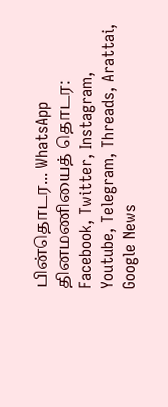பின்தொடர... WhatsApp
தினமணியைத் தொடர: Facebook, Twitter, Instagram, Youtube, Telegram, Threads, Arattai, Google News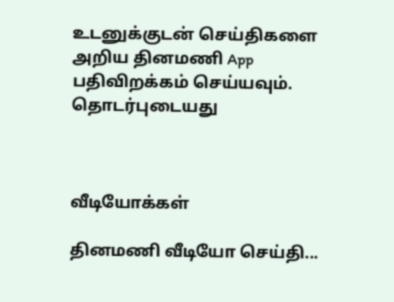உடனுக்குடன் செய்திகளை அறிய தினமணி App பதிவிறக்கம் செய்யவும்.
தொடர்புடையது



வீடியோக்கள்

தினமணி வீடியோ செய்தி...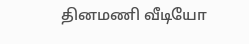தினமணி வீடியோ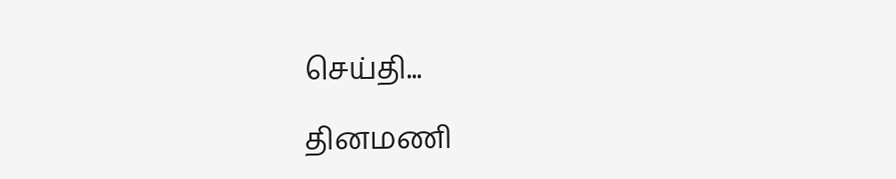செய்தி...

தினமணி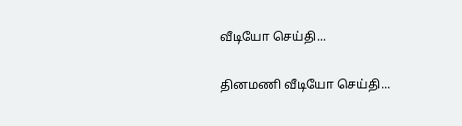வீடியோ செய்தி...

தினமணி வீடியோ செய்தி...